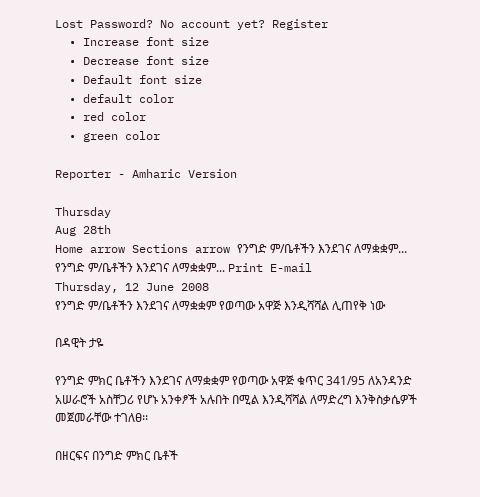Lost Password? No account yet? Register
  • Increase font size
  • Decrease font size
  • Default font size
  • default color
  • red color
  • green color

Reporter - Amharic Version

Thursday
Aug 28th
Home arrow Sections arrow የንግድ ም/ቤቶችን እንደገና ለማቋቋም...
የንግድ ም/ቤቶችን እንደገና ለማቋቋም... Print E-mail
Thursday, 12 June 2008
የንግድ ም/ቤቶችን እንደገና ለማቋቋም የወጣው አዋጅ እንዲሻሻል ሊጠየቅ ነው

በዳዊት ታዬ

የንግድ ምክር ቤቶችን እንደገና ለማቋቋም የወጣው አዋጅ ቁጥር 341/95 ለአንዳንድ አሠራሮች አስቸጋሪ የሆኑ አንቀፆች አሉበት በሚል እንዲሻሻል ለማድረግ እንቅስቃሴዎች መጀመራቸው ተገለፀ፡፡

በዘርፍና በንግድ ምክር ቤቶች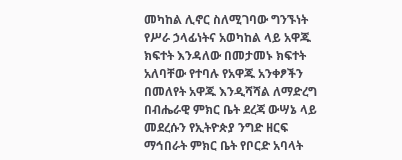መካከል ሊኖር ስለሚገባው ግንኙነት የሥራ ኃላፊነትና አወካከል ላይ አዋጁ ክፍተት እንዳለው በመታመኑ ክፍተት አለባቸው የተባሉ የአዋጁ አንቀፆችን በመለየት አዋጁ እንዲሻሻል ለማድረግ በብሔራዊ ምክር ቤት ደረጃ ውሣኔ ላይ መደረሱን የኢትዮጵያ ንግድ ዘርፍ ማኅበራት ምክር ቤት የቦርድ አባላት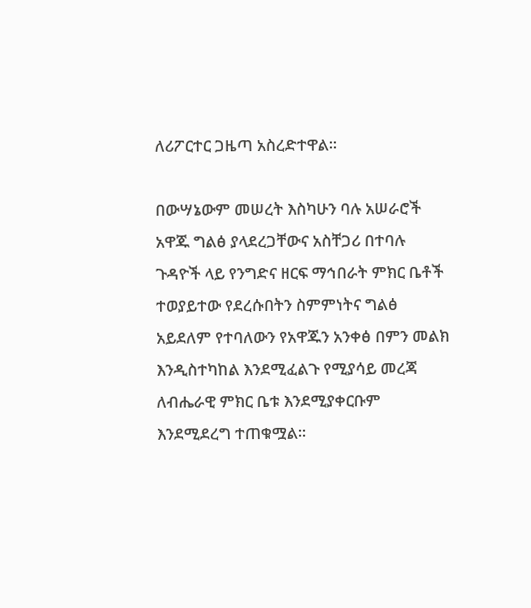ለሪፖርተር ጋዜጣ አስረድተዋል፡፡

በውሣኔውም መሠረት እስካሁን ባሉ አሠራሮች አዋጁ ግልፅ ያላደረጋቸውና አስቸጋሪ በተባሉ ጉዳዮች ላይ የንግድና ዘርፍ ማኅበራት ምክር ቤቶች ተወያይተው የደረሱበትን ስምምነትና ግልፅ አይደለም የተባለውን የአዋጁን አንቀፅ በምን መልክ እንዲስተካከል እንደሚፈልጉ የሚያሳይ መረጃ ለብሔራዊ ምክር ቤቱ እንደሚያቀርቡም እንደሚደረግ ተጠቁሟል፡፡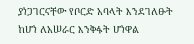ያነጋገርናቸው የቦርድ አባላት እንደገለፁት ከሆነ ለአሠራር እንቅፋት ሆነዋል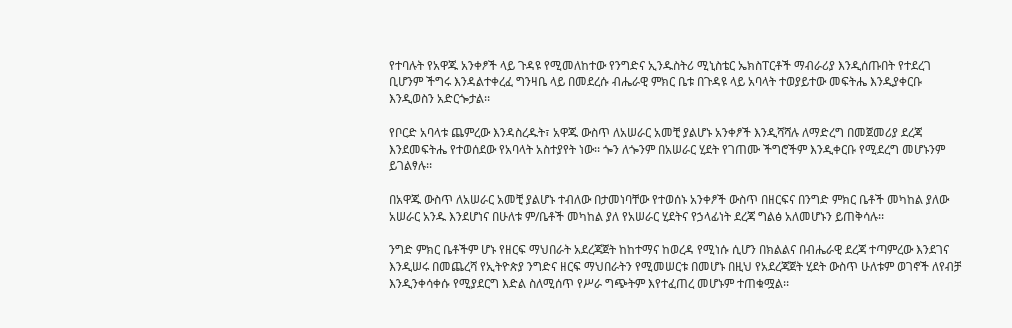የተባሉት የአዋጁ አንቀፆች ላይ ጉዳዩ የሚመለከተው የንግድና ኢንዱስትሪ ሚኒስቴር ኤክስፐርቶች ማብራሪያ እንዲሰጡበት የተደረገ ቢሆንም ችግሩ እንዳልተቀረፈ ግንዛቤ ላይ በመደረሱ ብሔራዊ ምክር ቤቱ በጉዳዩ ላይ አባላት ተወያይተው መፍትሔ እንዲያቀርቡ እንዲወስን አድርጐታል፡፡

የቦርድ አባላቱ ጨምረው እንዳስረዱት፣ አዋጁ ውስጥ ለአሠራር አመቺ ያልሆኑ አንቀፆች እንዲሻሻሉ ለማድረግ በመጀመሪያ ደረጃ እንደመፍትሔ የተወሰደው የአባላት አስተያየት ነው፡፡ ጐን ለጐንም በአሠራር ሂደት የገጠሙ ችግሮችም እንዲቀርቡ የሚደረግ መሆኑንም ይገልፃሉ፡፡

በአዋጁ ውስጥ ለአሠራር አመቺ ያልሆኑ ተብለው በታመነባቸው የተወሰኑ አንቀፆች ውስጥ በዘርፍና በንግድ ምክር ቤቶች መካከል ያለው አሠራር አንዱ እንደሆነና በሁለቱ ም/ቤቶች መካከል ያለ የአሠራር ሂደትና የኃላፊነት ደረጃ ግልፅ አለመሆኑን ይጠቅሳሉ፡፡

ንግድ ምክር ቤቶችም ሆኑ የዘርፍ ማህበራት አደረጃጀት ከከተማና ከወረዳ የሚነሱ ሲሆን በክልልና በብሔራዊ ደረጃ ተጣምረው እንደገና እንዲሠሩ በመጨረሻ የኢትዮጵያ ንግድና ዘርፍ ማህበራትን የሚመሠርቱ በመሆኑ በዚህ የአደረጃጀት ሂደት ውስጥ ሁለቱም ወገኖች ለየብቻ እንዲንቀሳቀሱ የሚያደርግ እድል ስለሚሰጥ የሥራ ግጭትም እየተፈጠረ መሆኑም ተጠቁሟል፡፡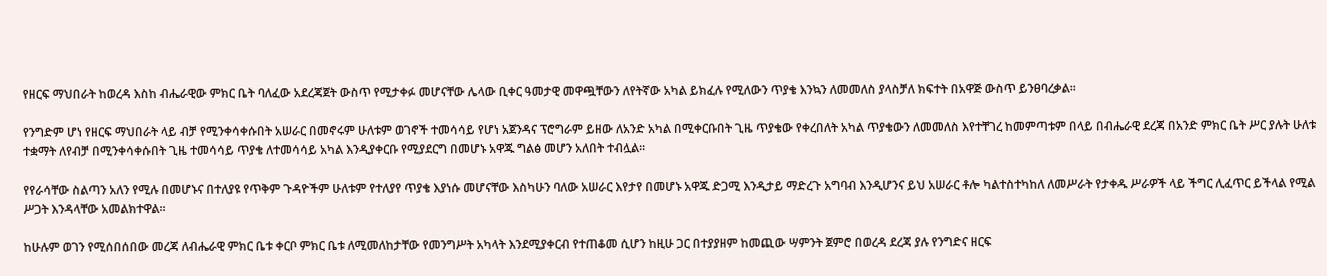የዘርፍ ማህበራት ከወረዳ እስከ ብሔራዊው ምክር ቤት ባለፈው አደረጃጀት ውስጥ የሚታቀፉ መሆናቸው ሌላው ቢቀር ዓመታዊ መዋጯቸውን ለየትኛው አካል ይክፈሉ የሚለውን ጥያቄ እንኳን ለመመለስ ያላስቻለ ክፍተት በአዋጅ ውስጥ ይንፀባረቃል፡፡

የንግድም ሆነ የዘርፍ ማህበራት ላይ ብቻ የሚንቀሳቀሱበት አሠራር በመኖሩም ሁለቱም ወገኖች ተመሳሳይ የሆነ አጀንዳና ፕሮግራም ይዘው ለአንድ አካል በሚቀርቡበት ጊዜ ጥያቄው የቀረበለት አካል ጥያቄውን ለመመለስ እየተቸገረ ከመምጣቱም በላይ በብሔራዊ ደረጃ በአንድ ምክር ቤት ሥር ያሉት ሁለቱ ተቋማት ለየብቻ በሚንቀሳቀሱበት ጊዜ ተመሳሳይ ጥያቄ ለተመሳሳይ አካል እንዲያቀርቡ የሚያደርግ በመሆኑ አዋጁ ግልፅ መሆን አለበት ተብሏል፡፡

የየራሳቸው ስልጣን አለን የሚሉ በመሆኑና በተለያዩ የጥቅም ጉዳዮችም ሁለቱም የተለያየ ጥያቄ እያነሱ መሆናቸው እስካሁን ባለው አሠራር እየታየ በመሆኑ አዋጁ ድጋሚ እንዲታይ ማድረጉ አግባብ እንዲሆንና ይህ አሠራር ቶሎ ካልተስተካከለ ለመሥራት የታቀዱ ሥራዎች ላይ ችግር ሊፈጥር ይችላል የሚል ሥጋት እንዳላቸው አመልክተዋል፡፡

ከሁሉም ወገን የሚሰበሰበው መረጃ ለብሔራዊ ምክር ቤቱ ቀርቦ ምክር ቤቱ ለሚመለከታቸው የመንግሥት አካላት እንደሚያቀርብ የተጠቆመ ሲሆን ከዚሁ ጋር በተያያዘም ከመጪው ሣምንት ጀምሮ በወረዳ ደረጃ ያሉ የንግድና ዘርፍ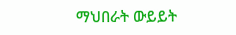ማህበራት ውይይት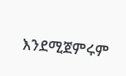እንደሚጀምሩም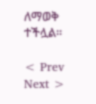ለማወቅ ተችሏል፡፡

< Prev   Next >